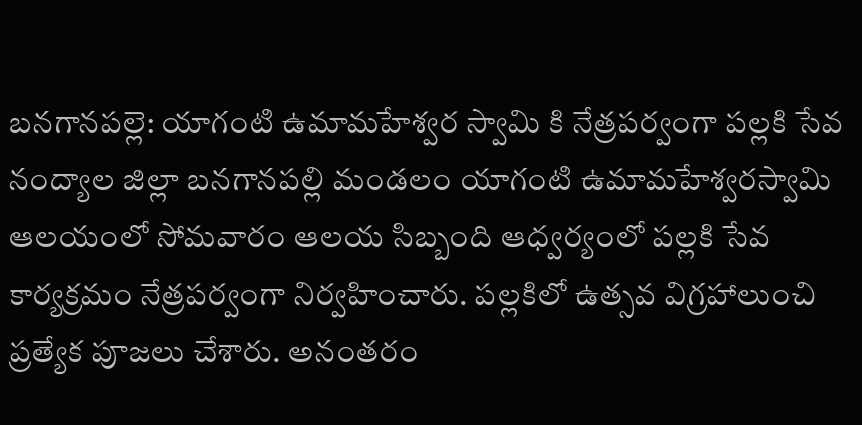బనగానపల్లె: యాగంటి ఉమామహేశ్వర స్వామి కి నేత్రపర్వంగా పల్లకి సేవ
నంద్యాల జిల్లా బనగానపల్లి మండలం యాగంటి ఉమామహేశ్వరస్వామి ఆలయంలో సోమవారం ఆలయ సిబ్బంది ఆధ్వర్యంలో పల్లకి సేవ కార్యక్రమం నేత్రపర్వంగా నిర్వహించారు. పల్లకిలో ఉత్సవ విగ్రహాలుంచి ప్రత్యేక పూజలు చేశారు. అనంతరం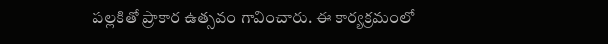పల్లకితో ప్రాకార ఉత్సవం గావించారు. ఈ కార్యక్రమంలో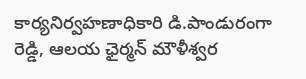కార్యనిర్వహణాధికారి డి.పాండురంగా రెడ్డి, ఆలయ ఛైర్మన్ మౌళీశ్వర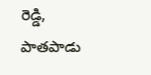రెడ్డి, పాతపాడు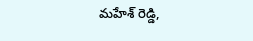మహేశ్ రెడ్డి,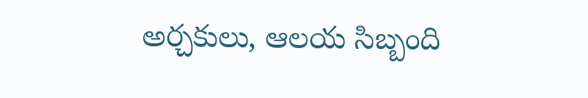అర్చకులు, ఆలయ సిబ్బంది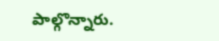పాల్గొన్నారు.